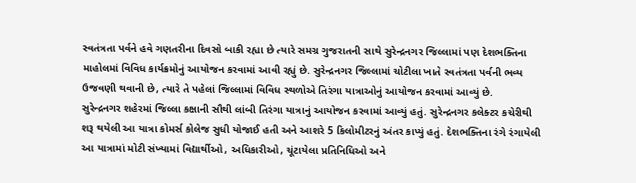સ્વતંત્રતા પર્વને હવે ગણતરીના દિવસો બાકી રહ્યા છે ત્યારે સમગ્ર ગુજરાતની સાથે સુરેન્દ્રનગર જિલ્લામાં પણ દેશભક્તિના માહોલમાં વિવિધ કાર્યક્રમોનું આયોજન કરવામાં આવી રહ્યું છે. સુરેન્દ્રનગર જિલ્લામાં ચોટીલા ખાતે સ્વતંત્રતા પર્વની ભવ્ય ઉજવણી થવાની છે, ત્યારે તે પહેલાં જિલ્લામાં વિવિધ સ્થળોએ તિરંગા યાત્રાઓનું આયોજન કરવામાં આવ્યું છે.
સુરેન્દ્રનગર શહેરમાં જિલ્લા કક્ષાની સૌથી લાંબી તિરંગા યાત્રાનું આયોજન કરવામાં આવ્યું હતું. સુરેન્દ્રનગર કલેક્ટર કચેરીથી શરૂ થયેલી આ યાત્રા કોમર્સ કોલેજ સુધી યોજાઈ હતી અને આશરે 5 કિલોમીટરનું અંતર કાપ્યું હતું. દેશભક્તિના રંગે રંગાયેલી આ યાત્રામાં મોટી સંખ્યામાં વિદ્યાર્થીઓ, અધિકારીઓ, ચૂંટાયેલા પ્રતિનિધિઓ અને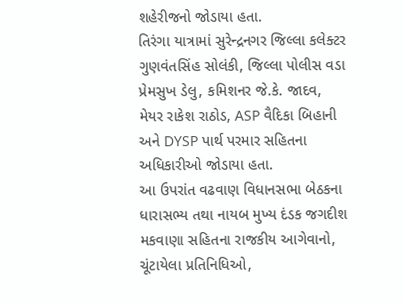શહેરીજનો જોડાયા હતા.
તિરંગા યાત્રામાં સુરેન્દ્રનગર જિલ્લા કલેક્ટર ગુણવંતસિંહ સોલંકી, જિલ્લા પોલીસ વડા પ્રેમસુખ ડેલુ, કમિશનર જે.કે. જાદવ, મેયર રાકેશ રાઠોડ, ASP વૈદિકા બિહાની અને DYSP પાર્થ પરમાર સહિતના અધિકારીઓ જોડાયા હતા.
આ ઉપરાંત વઢવાણ વિધાનસભા બેઠકના ધારાસભ્ય તથા નાયબ મુખ્ય દંડક જગદીશ મકવાણા સહિતના રાજકીય આગેવાનો, ચૂંટાયેલા પ્રતિનિધિઓ,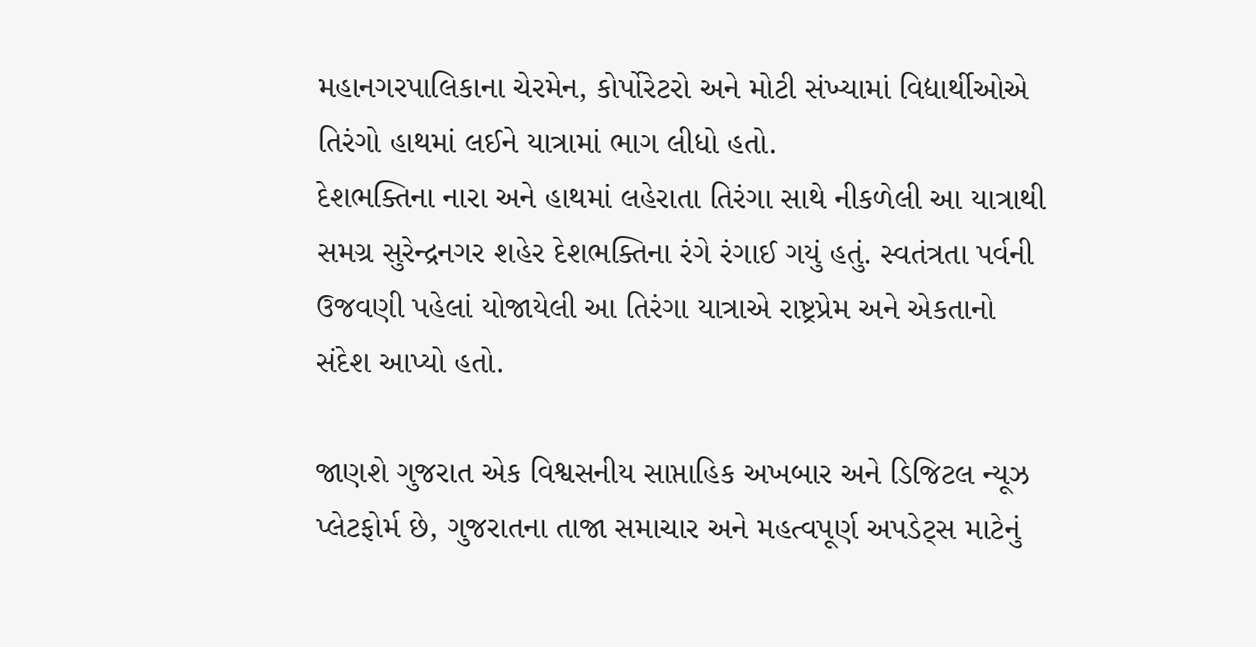મહાનગરપાલિકાના ચેરમેન, કોર્પોરેટરો અને મોટી સંખ્યામાં વિદ્યાર્થીઓએ તિરંગો હાથમાં લઈને યાત્રામાં ભાગ લીધો હતો.
દેશભક્તિના નારા અને હાથમાં લહેરાતા તિરંગા સાથે નીકળેલી આ યાત્રાથી સમગ્ર સુરેન્દ્રનગર શહેર દેશભક્તિના રંગે રંગાઈ ગયું હતું. સ્વતંત્રતા પર્વની ઉજવણી પહેલાં યોજાયેલી આ તિરંગા યાત્રાએ રાષ્ટ્રપ્રેમ અને એકતાનો સંદેશ આપ્યો હતો.

જાણશે ગુજરાત એક વિશ્વસનીય સાપ્તાહિક અખબાર અને ડિજિટલ ન્યૂઝ પ્લેટફોર્મ છે, ગુજરાતના તાજા સમાચાર અને મહત્વપૂર્ણ અપડેટ્સ માટેનું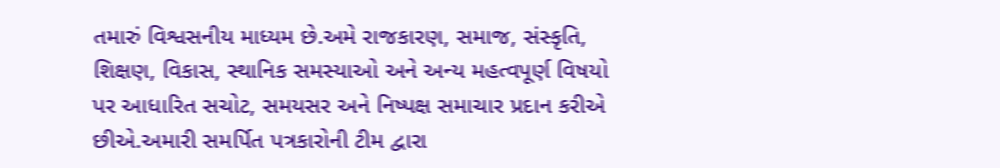તમારું વિશ્વસનીય માધ્યમ છે.અમે રાજકારણ, સમાજ, સંસ્કૃતિ, શિક્ષણ, વિકાસ, સ્થાનિક સમસ્યાઓ અને અન્ય મહત્વપૂર્ણ વિષયો પર આધારિત સચોટ, સમયસર અને નિષ્પક્ષ સમાચાર પ્રદાન કરીએ છીએ.અમારી સમર્પિત પત્રકારોની ટીમ દ્વારા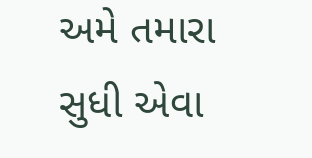અમે તમારા સુધી એવા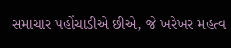સમાચાર પહોંચાડીએ છીએ, જે ખરેખર મહત્વ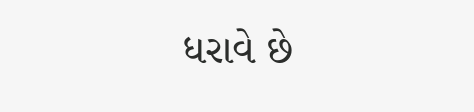ધરાવે છે